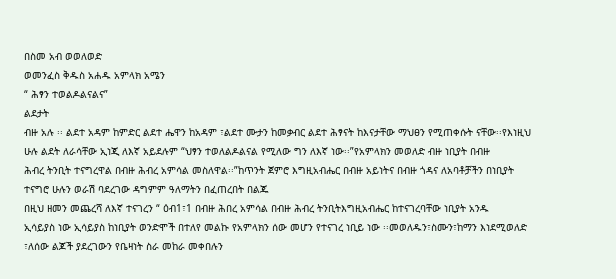በስመ አብ ወወለወድ
ወመንፈስ ቅዱስ አሐዱ አምላክ አሜን
“ ሕፃን ተወልዶልናልና”
ልደታት
ብዙ አሉ ፡፡ ልደተ አዳም ከምድር ልደተ ሔዋን ከአዳም ፣ልደተ ሙታን ከመቃብር ልደተ ሕፃናት ከእናታቸው ማህፀን የሚጠቀሱት ናቸው፡፡የእነዚህ
ሁሉ ልደት ለራሳቸው ኢነጂ ለእኛ አይደሉም “ህፃን ተወለልዶልናል የሚለው ግን ለእኛ ነው፡፡”የአምላክን መወለድ ብዙ ነቢያት በብዙ
ሕብረ ትንቢት ተናግረዋል በብዙ ሕብረ አምሳል መስለዋል፡፡”ከጥንት ጀምሮ እግዚአብሔር በብዙ አይነትና በብዙ ጎዳና ለአባቶቻችን በነቢያት ተናግሮ ሁሉን ወራሽ ባደረገው ዳግምም ዓለማትን በፈጠረበት በልጁ
በዚህ ዘመን መጨረሻ ለእኛ ተናገረን “ ዕብ1፣1 በብዙ ሕበረ አምሳል በብዙ ሕብረ ትንቢትእግዚአብሔር ከተናገረባቸው ነቢያት አንዱ
ኢሳይያስ ነው ኢሳይያስ ከነቢያት ወንድሞች በተለየ መልኩ የአምላክን ሰው መሆን የተናገረ ነቢይ ነው ፡፡መወለዱን፣ስሙን፣ከማን እነደሚወለድ
፣ለሰው ልጆች ያደረገውን የቤዛነት ስራ መከራ መቀበሉን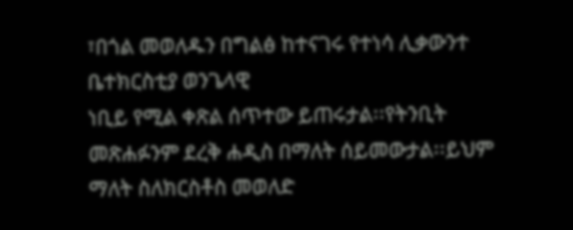፣በጎል መወለዱን በግልፅ ከተናገሩ የተነሳ ሊቃውንተ ቤተክርስቲያ ወንጌላዊ
ነቢይ የሚል ቀጽል ሰጥተው ይጠሩታል፡፡የትንቢት መጽሐፉንም ደረቅ ሐዲስ በማለት ሰይመውታል፡፡ይህም ማለት ስለክርስቶስ መወለድ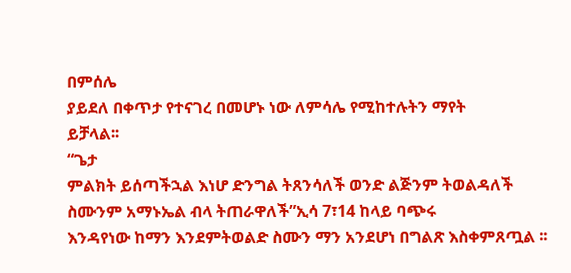በምሰሌ
ያይደለ በቀጥታ የተናገረ በመሆኑ ነው ለምሳሌ የሚከተሉትን ማየት
ይቻላል፡፡
“ጌታ
ምልክት ይሰጣችኋል እነሆ ድንግል ትጸንሳለች ወንድ ልጅንም ትወልዳለች ስሙንም አማኑኤል ብላ ትጠራዋለች”ኢሳ 7፣14 ከላይ ባጭሩ
እንዳየነው ከማን እንደምትወልድ ስሙን ማን አንደሆነ በግልጽ እስቀምጸጧል ፡፡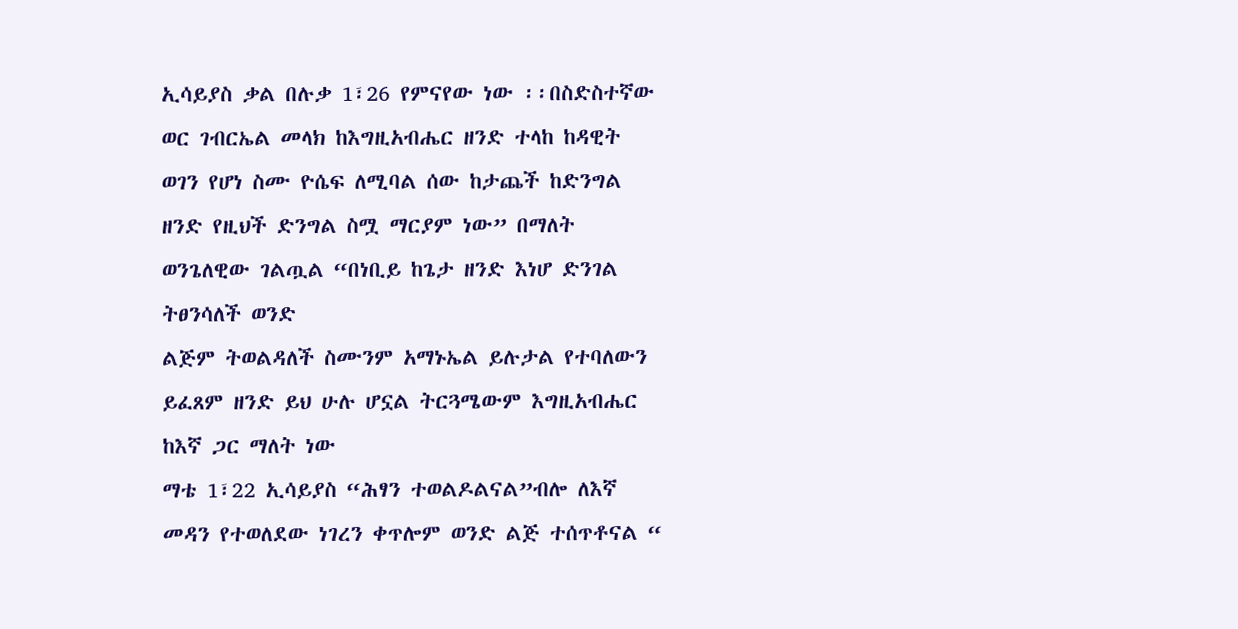ኢሳይያስ ቃል በሉቃ 1፣26 የምናየው ነው ፡፡በስድስተኛው
ወር ገብርኤል መላክ ከእግዚአብሔር ዘንድ ተላከ ከዳዊት ወገን የሆነ ስሙ ዮሴፍ ለሚባል ሰው ከታጨች ከድንግል
ዘንድ የዚህች ድንግል ስሟ ማርያም ነው” በማለት ወንጌለዊው ገልጧል “በነቢይ ከጌታ ዘንድ እነሆ ድንገል ትፀንሳለች ወንድ
ልጅም ትወልዳለች ስሙንም አማኑኤል ይሉታል የተባለውን ይፈጸም ዘንድ ይህ ሁሉ ሆኗል ትርጓሜውም እግዚአብሔር ከእኛ ጋር ማለት ነው
ማቴ 1፣22 ኢሳይያስ “ሕፃን ተወልዶልናል”ብሎ ለእኛ መዳን የተወለደው ነገረን ቀጥሎም ወንድ ልጅ ተሰጥቶናል “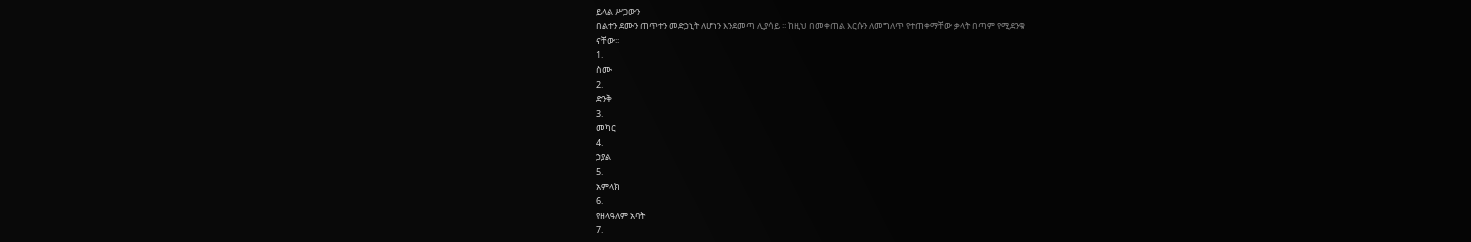ይላል ሥጋውን
በልተን ደሙን ጠጥተን መድኃኒት ለሆነን እንደመጣ ሊያሳይ ፡፡ ከዚህ በመቀጠል እርሱን ለመግለጥ የተጠቀማቸው ቃላት በጣም የሚደንቁ
ናቸው፡፡
1.
ስሙ
2.
ድንቅ
3.
መካር
4.
ኃያል
5.
አምላክ
6.
የዘላዓለም አባት
7.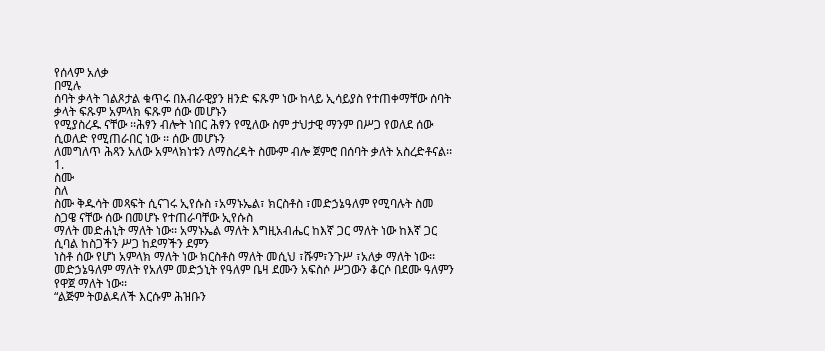የሰላም አለቃ
በሚሉ
ሰባት ቃላት ገልጾታል ቁጥሩ በእብራዊያን ዘንድ ፍጹም ነው ከላይ ኢሳይያስ የተጠቀማቸው ሰባት ቃላት ፍጹም አምላክ ፍጹም ሰው መሆኑን
የሚያስረዱ ናቸው ፡፡ሕፃን ብሎት ነበር ሕፃን የሚለው ስም ታህታዊ ማንም በሥጋ የወለደ ሰው ሲወለድ የሚጠራበር ነው ፡፡ ሰው መሆኑን
ለመግለጥ ሕጻን አለው አምላክነቱን ለማስረዳት ስሙም ብሎ ጀምሮ በሰባት ቃለት አስረድቶናል፡፡
1.
ስሙ
ስለ
ስሙ ቅዱሳት መጻፍት ሲናገሩ ኢየሱስ ፣አማኑኤል፣ ክርስቶስ ፣መድኃኔዓለም የሚባሉት ስመ ስጋዌ ናቸው ሰው በመሆኑ የተጠራባቸው ኢየሱስ
ማለት መድሐኒት ማለት ነው፡፡ አማኑኤል ማለት እግዚአብሔር ከእኛ ጋር ማለት ነው ከእኛ ጋር ሲባል ከስጋችን ሥጋ ከደማችን ደምን
ነስቶ ሰው የሆነ አምላክ ማለት ነው ክርስቶስ ማለት መሲህ ፣ሹም፣ንጉሥ ፣አለቃ ማለት ነው፡፡ መድኃኔዓለም ማለት የአለም መድኃኒት የዓለም ቤዛ ደሙን አፍስሶ ሥጋውን ቆርሶ በደሙ ዓለምን የዋጀ ማለት ነው፡፡
“ልጅም ትወልዳለች እርሱም ሕዝቡን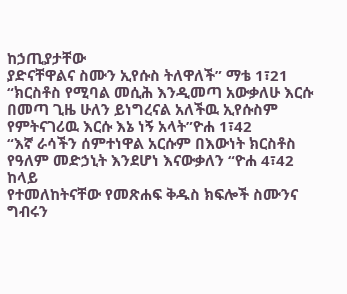ከኃጢያታቸው
ያድናቸዋልና ስሙን ኢየሱስ ትለዋለች” ማቴ 1፣21
“ክርስቶስ የሚባል መሲሕ እንዲመጣ አውቃለሁ እርሱ
በመጣ ጊዜ ሁለን ይነግረናል አለችዉ ኢየሱስም የምትናገሪዉ እርሱ እኔ ነኝ አላት”ዮሐ 1፣42
“እኛ ራሳችን ሰምተነዋል አርሱም በእውነት ክርስቶስ
የዓለም መድኃኒት እንደሆነ እናውቃለን “ዮሐ 4፣42
ከላይ
የተመለከትናቸው የመጽሐፍ ቅዱስ ክፍሎች ስሙንና ግብሩን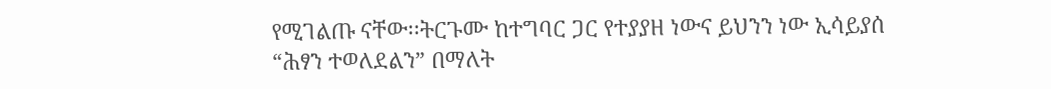የሚገልጡ ናቸው፡፡ትርጉሙ ከተግባር ጋር የተያያዘ ነውና ይህንን ነው ኢሳይያሰ
“ሕፃን ተወለደልን” በማለት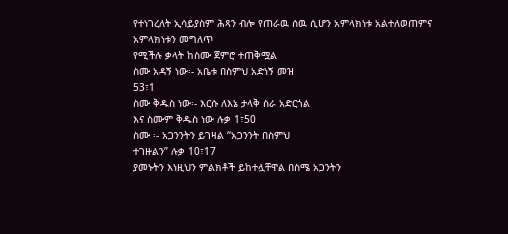የተነገረለት ኢሳይያስም ሕጻን ብሎ የጠራዉ ሰዉ ሲሆን አምላክነቱ አልተለወጠምና አምላክነቱን መግለጥ
የሚችሉ ቃላት ከስሙ ጀምሮ ተጠቅሟል
ስሙ አዳኝ ነው፡- አቤቱ በስምህ አድነኝ መዝ
53፣1
ስሙ ቅዱስ ነው፡- እርሱ ለእኔ ታላቅ ስራ አድርጎል
እና ስሙም ቅዱስ ነው ሉቃ 1፣50
ስሙ ፡- አጋንንትን ይገዛል “አጋንንት በስምህ
ተገዙልን” ሉቃ 10፣17
ያመኑትን እነዚህን ምልክቶች ይከተሏቸዋል በስሜ አጋንትን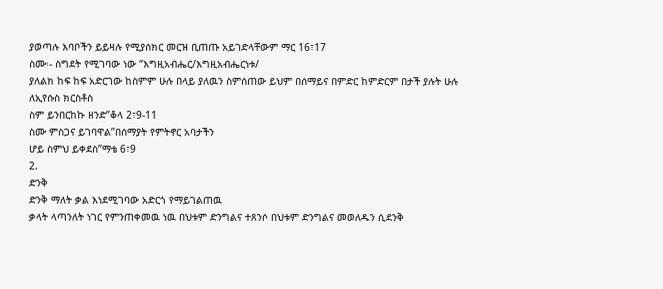ያወጣሉ እባቦችን ይይዛሉ የሚያሰክር መርዝ ቢጠጡ አይገድላቸውም ማር 16፣17
ስሙ፡- ስግደት የሚገባው ነው “እግዚአብሔር/እግዚአብሔርነቱ/
ያለልክ ከፍ ከፍ አድርገው ከስምም ሁሉ በላይ ያለዉን ስምሰጠው ይህም በሰማይና በምድር ከምድርም በታች ያሉት ሁሉ ለኢየሱስ ክርስቶስ
ስም ይንበርከኩ ዘንድ”ቆላ 2፣9-11
ስሙ ምስጋና ይገባዋል”በሰማያት የምትኖር አባታችን
ሆይ ስምህ ይቀደስ”ማቴ 6፣9
2.
ድንቅ
ድንቅ ማለት ቃል እነደሚገባው አድርጎ የማይገልጠዉ
ቃላት ላጣንለት ነገር የምንጠቀመዉ ነዉ በህቱም ድንግልና ተጸንሶ በህቱም ድንግልና መወለዱን ሲደንቅ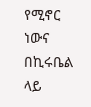የሚኖር ነውና በኪሩቤል ላይ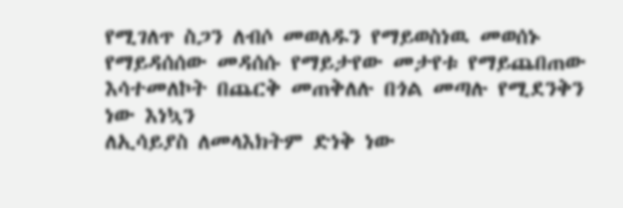የሚገለጥ ስጋን ለብሶ መወለዱን የማይወስነዉ መወሰኑ የማይዳሰሰው መዳሰሱ የማይታየው መታየቱ የማይጨበጠው እሳተመለኮት በጨርቅ መጠቅለሉ በጎል መጣሉ የሚደንቅን ነው እነኳን
ለኢሳይያስ ለመላእክትም ድነቅ ነው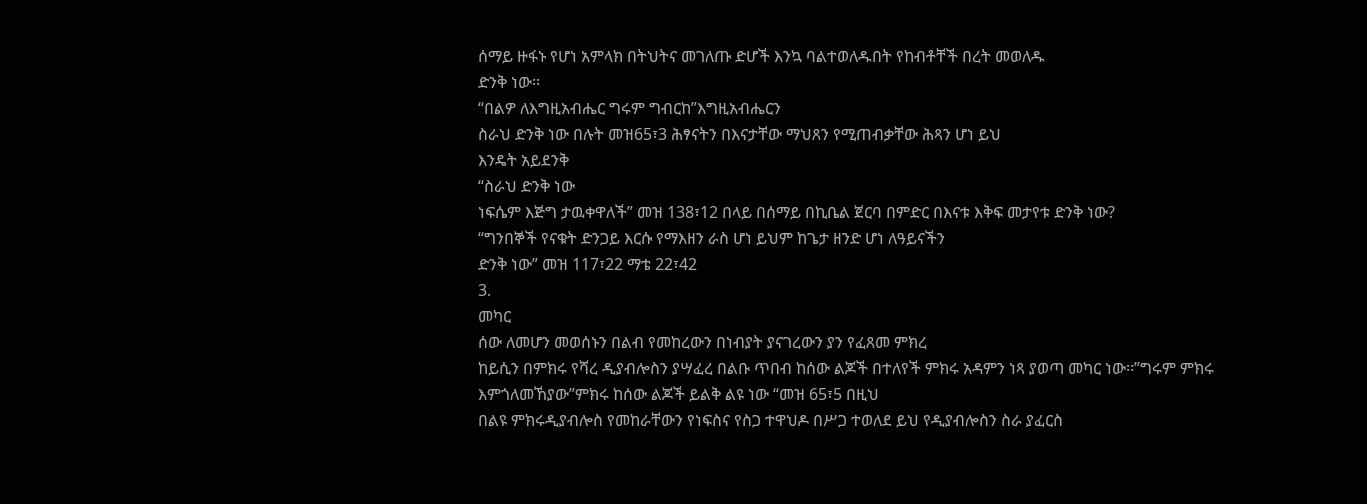ሰማይ ዙፋኑ የሆነ አምላክ በትህትና መገለጡ ድሆች እንኳ ባልተወለዱበት የከብቶቸች በረት መወለዱ
ድንቅ ነው፡፡
“በልዎ ለእግዚአብሔር ግሩም ግብርከ”እግዚአብሔርን
ስራህ ድንቅ ነው በሉት መዝ65፣3 ሕፃናትን በእናታቸው ማህጸን የሚጠብቃቸው ሕጻን ሆነ ይህ
እንዴት አይደንቅ
“ስራህ ድንቅ ነው
ነፍሴም እጅግ ታዉቀዋለች” መዝ 138፣12 በላይ በሰማይ በኪቤል ጀርባ በምድር በእናቱ እቅፍ መታየቱ ድንቅ ነው?
“ግንበኞች የናቁት ድንጋይ እርሱ የማእዘን ራስ ሆነ ይህም ከጌታ ዘንድ ሆነ ለዓይናችን
ድንቅ ነው” መዝ 117፣22 ማቴ 22፣42
3.
መካር
ሰው ለመሆን መወሰኑን በልብ የመከረውን በነብያት ያናገረውን ያን የፈጸመ ምክረ
ከይሲን በምክሩ የሻረ ዲያብሎስን ያሣፈረ በልቡ ጥበብ ከሰው ልጆች በተለየች ምክሩ አዳምን ነጻ ያወጣ መካር ነው፡፡”ግሩም ምክሩ
እምጎለመኸያው”ምክሩ ከሰው ልጆች ይልቅ ልዩ ነው “መዝ 65፣5 በዚህ
በልዩ ምክሩዲያብሎስ የመከራቸውን የነፍስና የስጋ ተዋህዶ በሥጋ ተወለደ ይህ የዲያብሎስን ስራ ያፈርስ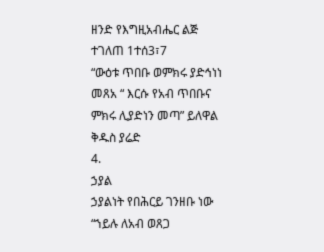ዘንድ የእግዚአብሔር ልጅ
ተገለጠ 1ተሰ3፣7
“ውዕቱ ጥበቡ ወምክሩ ያድኅነነ መጸአ “ እርሱ የአብ ጥበቡና ምክሩ ሊያድነን መጣ” ይለዋል ቅዱስ ያሬድ
4.
ኃያል
ኃያልነት የበሕርይ ገንዘቡ ነው
“ኀይሉ ለአብ ወጸጋ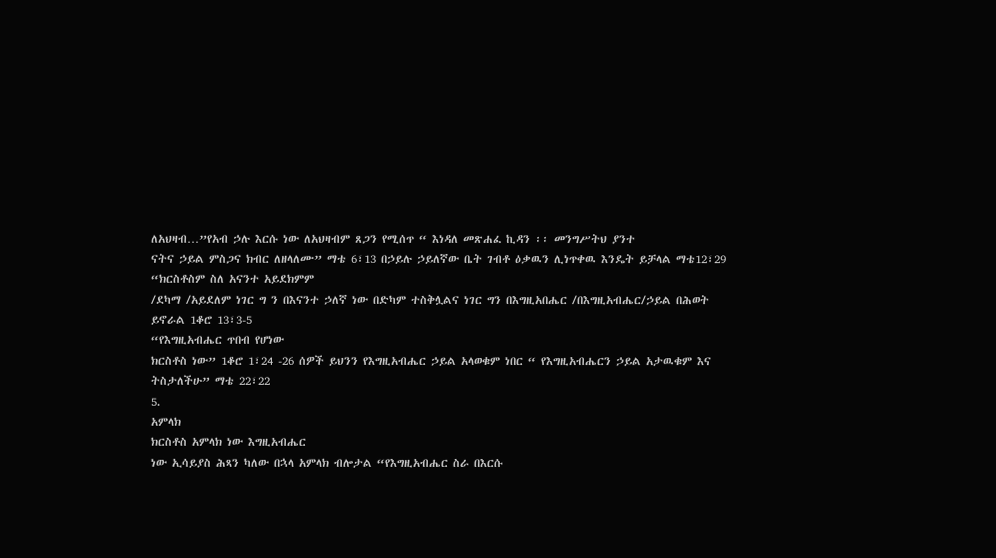ለአህዛብ…”የአብ ኃሉ እርሱ ነው ለአህዛብም ጸጋን የሚሰጥ “ እነዳለ መጽሐፈ ኪዳን ፡፡ መንግሥትህ ያንተ
ናትና ኃይል ምስጋና ክብር ለዘላለሙ” ማቴ 6፣13 በኃይሉ ኃይለኛው ቤት ገብቶ ዕቃዉን ሊነጥቀዉ እንዴት ይቻላል ማቴ12፣29
“ክርስቶስም ስለ አናንተ አይደክምም
/ደካማ /አይደለም ነገር ግ ን በእናንተ ኃለኛ ነው በድካም ተስቅሏልና ነገር ግን በእግዚአበሔር /በእግዚአብሔር/ኃይል በሕወት
ይኖራል 1ቆሮ 13፣3-5
“የእግዚአብሔር ጥበብ የሆነው
ክርስቶስ ነው” 1ቆሮ 1፣24 -26 ሰዎች ይህንን የእግዚአብሔር ኃይል አላወቁም ነበር “ የእግዚአብሔርን ኃይል አታዉቁም እና
ትስታለችሁ” ማቴ 22፣22
5.
አምላክ
ክርስቶስ አምላክ ነው እግዚአብሔር
ነው ኢሳይያስ ሕጻን ካለው በኋላ አምላክ ብሎታል “የእግዚአብሔር ስራ በእርሱ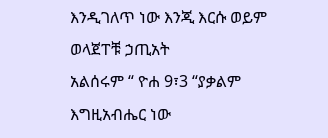እንዲገለጥ ነው እንጂ እርሱ ወይም ወላጀፐቹ ኃጢአት
አልሰሩም “ ዮሐ 9፣3 “ያቃልም እግዚአብሔር ነው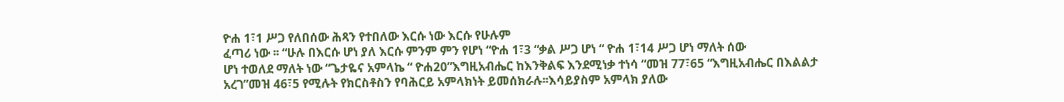ዮሐ 1፣1 ሥጋ የለበሰው ሕጻን የተበለው እርሱ ነው እርሱ የሁሉም
ፈጣሪ ነው ፡፡ “ሁሉ በእርሱ ሆነ ያለ እርሱ ምንም ምን የሆነ “ዮሐ 1፣3 “ቃል ሥጋ ሆነ “ ዮሐ 1፣14 ሥጋ ሆነ ማለት ሰው
ሆነ ተወለደ ማለት ነው “ጌታዬና አምላኬ “ ዮሐ20”እግዚአብሔር ከእንቅልፍ እንደሚነቃ ተነሳ “መዝ 77፣65 “እግዚአብሔር በእልልታ
አረገ”መዝ 46፣5 የሚሉት የክርስቶስን የባሕርይ አምላክነት ይመሰክራሉ፡፡እሳይያስም አምላክ ያለው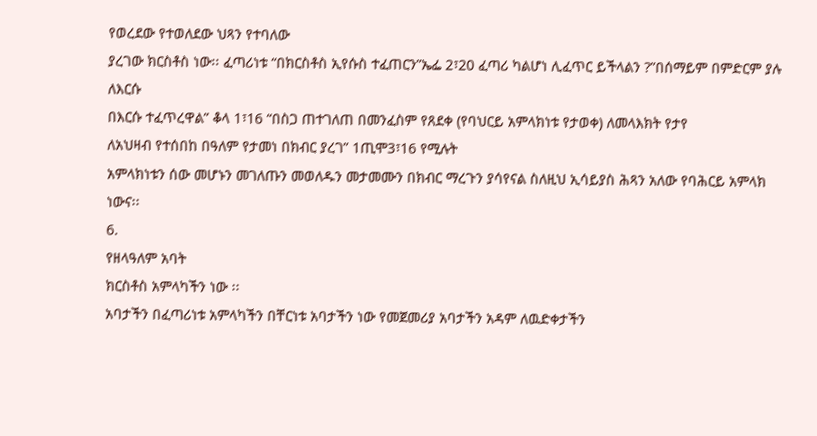የወረደው የተወለደው ህጻን የተባለው
ያረገው ክርስቶስ ነው፡፡ ፈጣሪነቱ “በክርስቶስ ኢየሱስ ተፈጠርን”ኤፌ 2፣20 ፈጣሪ ካልሆነ ሊፈጥር ይችላልን ?”በሰማይም በምድርም ያሉ ለእርሱ
በእርሱ ተፈጥረዋል” ቆላ 1፣16 “በስጋ ጠተገለጠ በመንፈስም የጸደቀ (የባህርይ አምላክነቱ የታወቀ) ለመላእክት የታየ
ለአህዛብ የተሰበከ በዓለም የታመነ በክብር ያረገ” 1ጢሞ3፣16 የሚሉት
አምላክነቱን ሰው መሆኑን መገለጡን መወለዱን መታመሙን በክብር ማረጉን ያሳየናል ስለዚህ ኢሳይያስ ሕጻን አለው የባሕርይ አምላክ ነውና፡፡
6.
የዘላዓለም አባት
ክርስቶስ አምላካችን ነው ፡፡
አባታችን በፈጣሪነቱ አምላካችን በቸርነቱ አባታችን ነው የመጀመሪያ አባታችን አዳም ለዉድቀታችን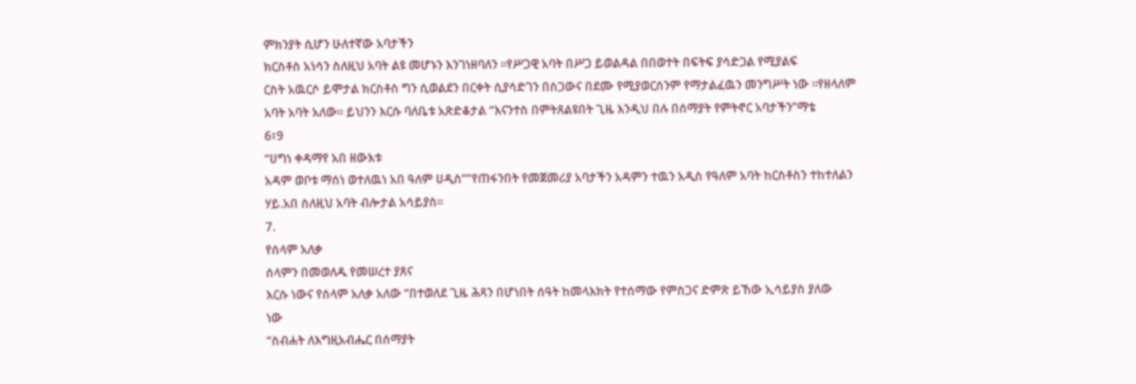ምክንያት ሲሆን ሁለተኛው አባታችን
ክርስቶስ አነሳን ስለዚህ አባት ልዩ መሆኑን እንገነዘባለን ፡፡የሥጋዊ አባት በሥጋ ይወልዳል በበወተት በፍትፍ ያሳድጋል የሚያልፍ
ርስት አዉርሶ ይሞታል ክርስቶስ ግን ሲወልደን በርቀት ሲያሳድገን በስጋውና በደሙ የሚያወርሰንም የማታልፈዉን መንግሥት ነው ፡፡የዘላለም
አባት አባት አለው፡፡ ይህንን እርሱ ባለቤቱ አጽድቆታል “እናንተስ በምትጸልዩበት ጊዜ እንዲህ በሉ በሰማያት የምትኖር አባታችን”ማቴ
6፣9
“ሀግነ ቀዳማየ አበ ዘውእቱ
አዳም ወቦቱ ማሰነ ወተለዉነ አበ ዓለም ሀዲስ””የጠፋንበት የመጀመሪያ አባታችን አዳምን ተዉን አዲስ የዓለም አባት ከርስቶስን ተከተለልን
ሃይ.አበ ስለዚህ አባት ብሎታል አሳይያስ፡፡
7.
የሰላም አለቃ
ሰላምን በመወለዱ የመሠረተ ያጸና
እርሱ ነውና የሰላም አለቃ አለው “በተወለደ ጊዜ ሕጻን በሆነበት ሰዓት ከመላእክት የተሰማው የምስጋና ድምጽ ይኸው ኢሳይያስ ያለው
ነው
“ስብሐት ለእግዚአብሔር በሰማያት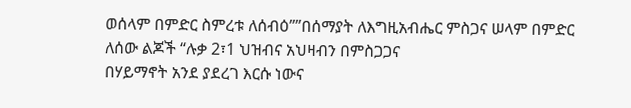ወሰላም በምድር ስምረቱ ለሰብዕ””በሰማያት ለእግዚአብሔር ምስጋና ሠላም በምድር ለሰው ልጆች “ሉቃ 2፣1 ህዝብና አህዛብን በምስጋጋና
በሃይማኖት አንደ ያደረገ እርሱ ነውና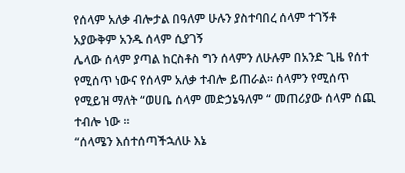የሰላም አለቃ ብሎታል በዓለም ሁሉን ያስተባበረ ሰላም ተገኝቶ አያውቅም አንዱ ሰላም ሲያገኝ
ሌላው ሰላም ያጣል ከርስቶስ ግን ሰላምን ለሁሉም በአንድ ጊዜ የሰተ የሚሰጥ ነውና የሰላም አለቃ ተብሎ ይጠራል፡፡ ሰላምን የሚሰጥ
የሚይዝ ማለት “ወሀቤ ሰላም መድኃኔዓለም “ መጠሪያው ሰላም ሰጪ ተብሎ ነው ፡፡
“ሰላሜን እሰተሰጣችኋለሁ እኔ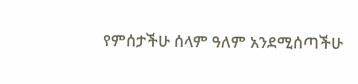የምሰታችሁ ሰላም ዓለም አንደሚሰጣችሁ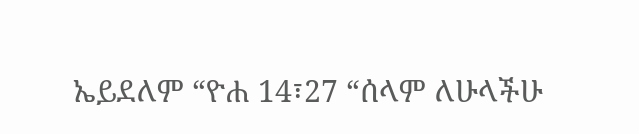ኤይደለም “ዮሐ 14፣27 “ሰላም ለሁላችሁ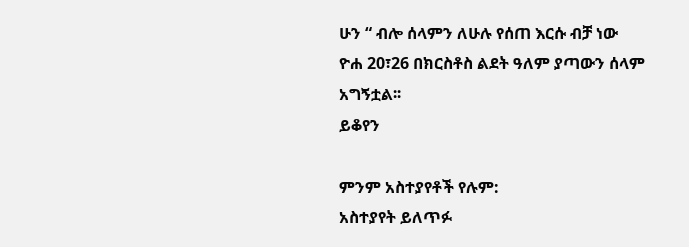ሁን “ ብሎ ሰላምን ለሁሉ የሰጠ እርሱ ብቻ ነው
ዮሐ 20፣26 በክርስቶስ ልደት ዓለም ያጣውን ሰላም አግኝቷል፡፡
ይቆየን

ምንም አስተያየቶች የሉም:
አስተያየት ይለጥፉ